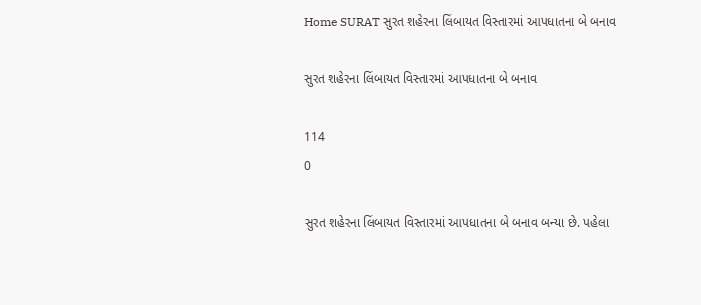Home SURAT સુરત શહેરના લિંબાયત વિસ્તારમાં આપધાતના બે બનાવ

સુરત શહેરના લિંબાયત વિસ્તારમાં આપધાતના બે બનાવ

114
0

સુરત શહેરના લિંબાયત વિસ્તારમાં આપધાતના બે બનાવ બન્યા છે. પહેલા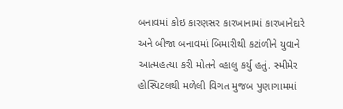બનાવમાં કોઇ કારણસર કારખાનામાં કારખાનેદારે અને બીજા બનાવમાં બિમારીથી કટાંળીને યુવાને આત્મહત્યા કરી મોતને વ્હાલુ કર્યુ હતું. સ્મીમેર હોસ્પિટલથી મળેલી વિગત મુજબ પુણાગામમાં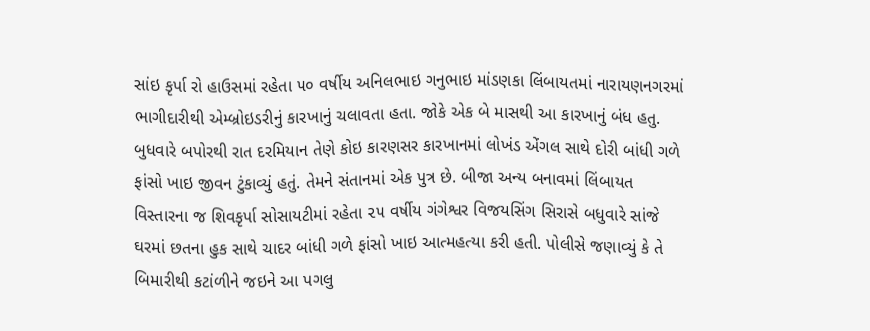સાંઇ કૃર્પા રો હાઉસમાં રહેતા ૫૦ વર્ષીય અનિલભાઇ ગનુભાઇ માંડણકા લિંબાયતમાં નારાયણનગરમાં ભાગીદારીથી એમ્બ્રોઇડરીનું કારખાનું ચલાવતા હતા. જોકે એક બે માસથી આ કારખાનું બંધ હતુ. બુધવારે બપોરથી રાત દરમિયાન તેણે કોઇ કારણસર કારખાનમાં લોખંડ એંગલ સાથે દોરી બાંધી ગળે ફાંસો ખાઇ જીવન ટુંકાવ્યું હતું. તેમને સંતાનમાં એક પુત્ર છે. બીજા અન્ય બનાવમાં લિંબાયત વિસ્તારના જ શિવકૃર્પા સોસાયટીમાં રહેતા ૨૫ વર્ષીય ગંગેશ્વર વિજયસિંગ સિરાસે બધુવારે સાંજે ઘરમાં છતના હુક સાથે ચાદર બાંધી ગળે ફાંસો ખાઇ આત્મહત્યા કરી હતી. પોલીસે જણાવ્યું કે તે બિમારીથી કટાંળીને જઇને આ પગલુ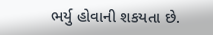ભર્યુ હોવાની શકયતા છે.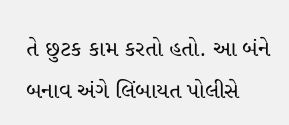તે છુટક કામ કરતો હતો. આ બંને બનાવ અંગે લિંબાયત પોલીસે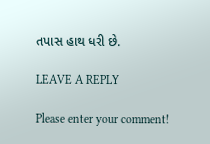તપાસ હાથ ધરી છે.

LEAVE A REPLY

Please enter your comment!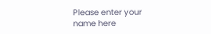Please enter your name here